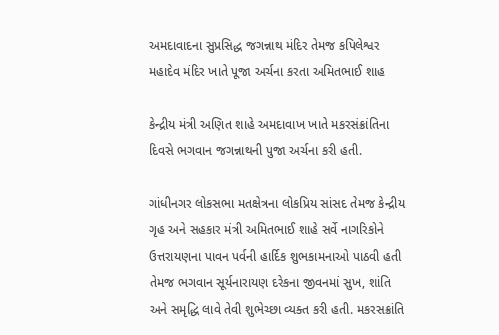અમદાવાદના સુપ્રસિદ્ધ જગન્નાથ મંદિર તેમજ કપિલેશ્વર મહાદેવ મંદિર ખાતે પૂજા અર્ચના કરતા અમિતભાઈ શાહ

કેન્દ્રીય મંત્રી અણિત શાહે અમદાવાખ ખાતે મકરસંક્રાંતિના દિવસે ભગવાન જગન્નાથની પુજા અર્ચના કરી હતી.

ગાંધીનગર લોકસભા મતક્ષેત્રના લોકપ્રિય સાંસદ તેમજ કેન્દ્રીય ગૃહ અને સહકાર મંત્રી અમિતભાઈ શાહે સર્વે નાગરિકોને ઉત્તરાયણના પાવન પર્વની હાર્દિક શુભકામનાઓ પાઠવી હતી તેમજ ભગવાન સૂર્યનારાયણ દરેકના જીવનમાં સુખ, શાંતિ અને સમૃદ્ધિ લાવે તેવી શુભેચ્છા વ્યક્ત કરી હતી. મકરસક્રાંતિ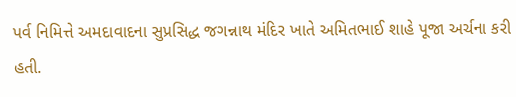પર્વ નિમિત્તે અમદાવાદના સુપ્રસિદ્ધ જગન્નાથ મંદિર ખાતે અમિતભાઈ શાહે પૂજા અર્ચના કરી હતી.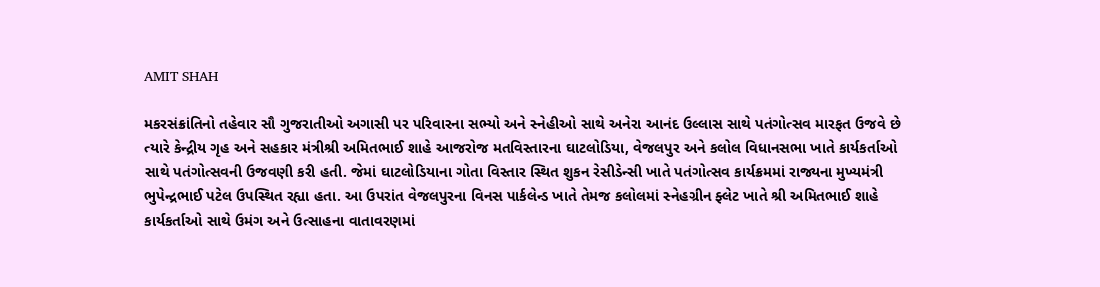AMIT SHAH

મકરસંક્રાંતિનો તહેવાર સૌ ગુજરાતીઓ અગાસી પર પરિવારના સભ્યો અને સ્નેહીઓ સાથે અનેરા આનંદ ઉલ્લાસ સાથે પતંગોત્સવ મારફત ઉજવે છે ત્યારે કેન્દ્રીય ગૃહ અને સહકાર મંત્રીશ્રી અમિતભાઈ શાહે આજરોજ મતવિસ્તારના ઘાટલોડિયા, વેજલપુર અને કલોલ વિધાનસભા ખાતે કાર્યકર્તાઓ સાથે પતંગોત્સવની ઉજવણી કરી હતી. જેમાં ઘાટલોડિયાના ગોતા વિસ્તાર સ્થિત શુકન રેસીડેન્સી ખાતે પતંગોત્સવ કાર્યક્રમમાં રાજ્યના મુખ્યમંત્રી ભુપેન્દ્રભાઈ પટેલ ઉપસ્થિત રહ્યા હતા. આ ઉપરાંત વેજલપુરના વિનસ પાર્કલેન્ડ ખાતે તેમજ કલોલમાં સ્નેહગ્રીન ફ્લેટ ખાતે શ્રી અમિતભાઈ શાહે કાર્યકર્તાઓ સાથે ઉમંગ અને ઉત્સાહના વાતાવરણમાં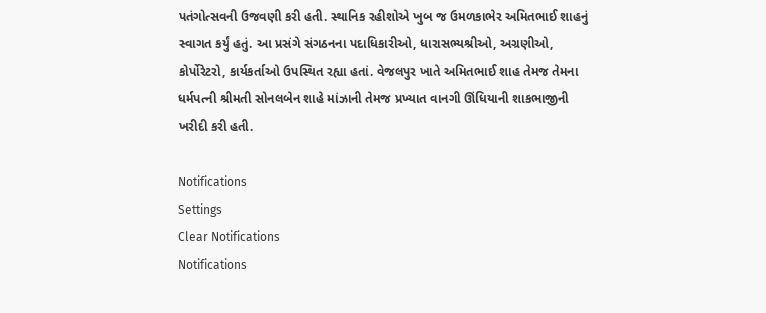પતંગોત્સવની ઉજવણી કરી હતી. સ્થાનિક રહીશોએ ખુબ જ ઉમળકાભેર અમિતભાઈ શાહનું સ્વાગત કર્યું હતું. આ પ્રસંગે સંગઠનના પદાધિકારીઓ, ધારાસભ્યશ્રીઓ, અગ્રણીઓ, કોર્પોરેટરો, કાર્યકર્તાઓ ઉપસ્થિત રહ્યા હતાં. વેજલપુર ખાતે અમિતભાઈ શાહ તેમજ તેમના ધર્મપત્ની શ્રીમતી સોનલબેન શાહે માંઝાની તેમજ પ્રખ્યાત વાનગી ઊંધિયાની શાકભાજીની ખરીદી કરી હતી.

Notifications
Settings
Clear Notifications
Notifications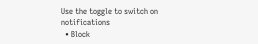Use the toggle to switch on notifications
  • Block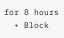for 8 hours
  • Block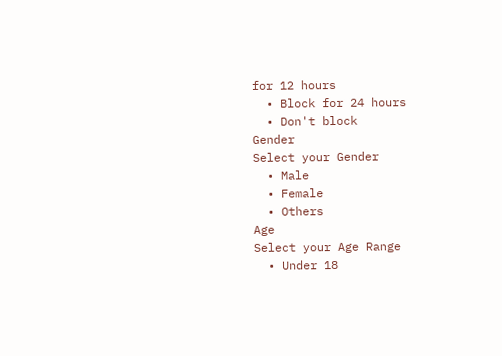for 12 hours
  • Block for 24 hours
  • Don't block
Gender
Select your Gender
  • Male
  • Female
  • Others
Age
Select your Age Range
  • Under 18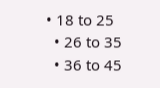• 18 to 25
  • 26 to 35
  • 36 to 45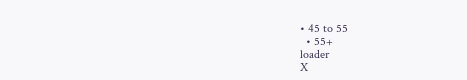• 45 to 55
  • 55+
loader
X